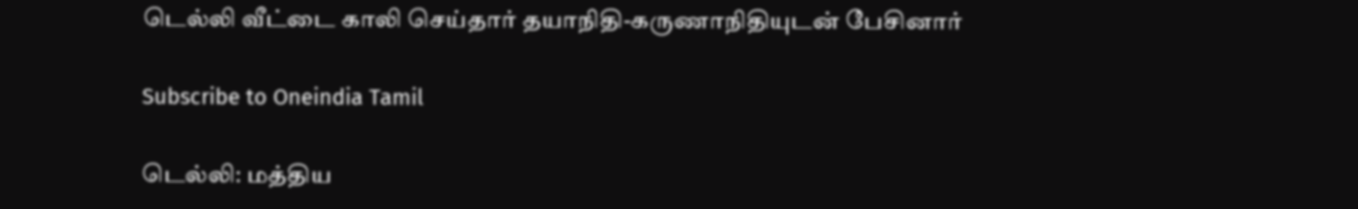டெல்லி வீட்டை காலி செய்தார் தயாநிதி-கருணாநிதியுடன் பேசினார்

Subscribe to Oneindia Tamil

டெல்லி: மத்திய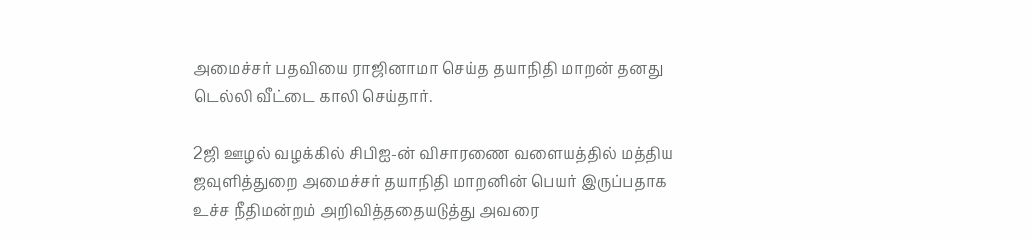அமைச்சர் பதவியை ராஜினாமா செய்த தயாநிதி மாறன் தனது டெல்லி வீட்டை காலி செய்தார்.

2ஜி ஊழல் வழக்கில் சிபிஐ-ன் விசாரணை வளையத்தில் மத்திய ஜவுளித்துறை அமைச்சர் தயாநிதி மாறனின் பெயர் இருப்பதாக உச்ச நீதிமன்றம் அறிவித்ததையடுத்து அவரை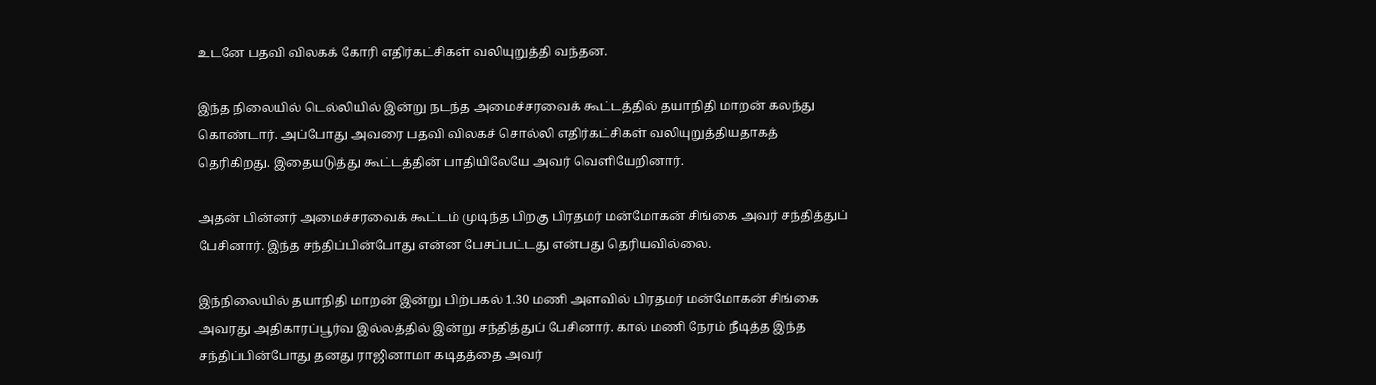உடனே பதவி விலகக் கோரி எதிர்கட்சிகள் வலியுறுத்தி வந்தன.

இந்த நிலையில் டெல்லியில் இன்று நடந்த அமைச்சரவைக் கூட்டத்தில் தயாநிதி மாறன் கலந்து கொண்டார். அப்போது அவரை பதவி விலகச் சொல்லி எதிர்கட்சிகள் வலியுறுத்தியதாகத் தெரிகிறது. இதையடுத்து கூட்டத்தின் பாதியிலேயே அவர் வெளியேறினார்.

அதன் பின்னர் அமைச்சரவைக் கூட்டம் முடிந்த பிறகு பிரதமர் மன்மோகன் சிங்கை அவர் சந்தித்துப் பேசினார். இந்த சந்திப்பின்போது என்ன பேசப்பட்டது என்பது தெரியவில்லை.

இந்நிலையில் தயாநிதி மாறன் இன்று பிற்பகல் 1.30 மணி அளவில் பிரதமர் மன்மோகன் சிங்கை அவரது அதிகாரப்பூர்வ இல்லத்தில் இன்று சந்தித்துப் பேசினார். கால் மணி நேரம் நீடித்த இந்த சந்திப்பின்போது தனது ராஜினாமா கடிதத்தை அவர்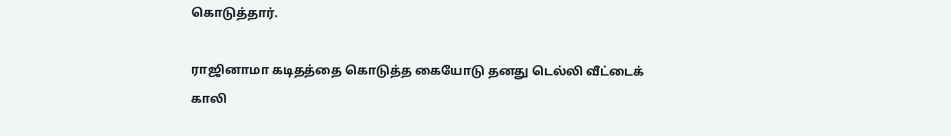கொடுத்தார்.

ராஜினாமா கடிதத்தை கொடுத்த கையோடு தனது டெல்லி வீட்டைக் காலி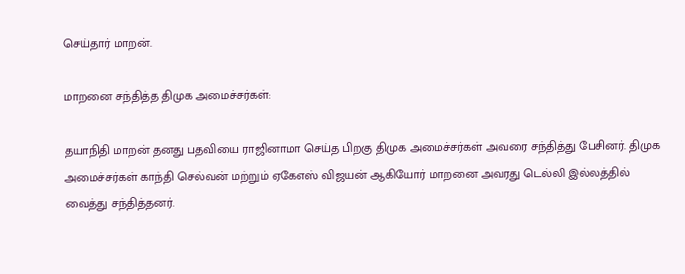செய்தார் மாறன்.

மாறனை சந்தித்த திமுக அமைச்சர்கள்:

தயாநிதி மாறன் தனது பதவியை ராஜினாமா செய்த பிறகு திமுக அமைச்சர்கள் அவரை சந்தித்து பேசினர். திமுக அமைச்சர்கள் காந்தி செல்வன் மற்றும் ஏகேஎஸ் விஜயன் ஆகியோர் மாறனை அவரது டெல்லி இல்லத்தில் வைத்து சந்தித்தனர்.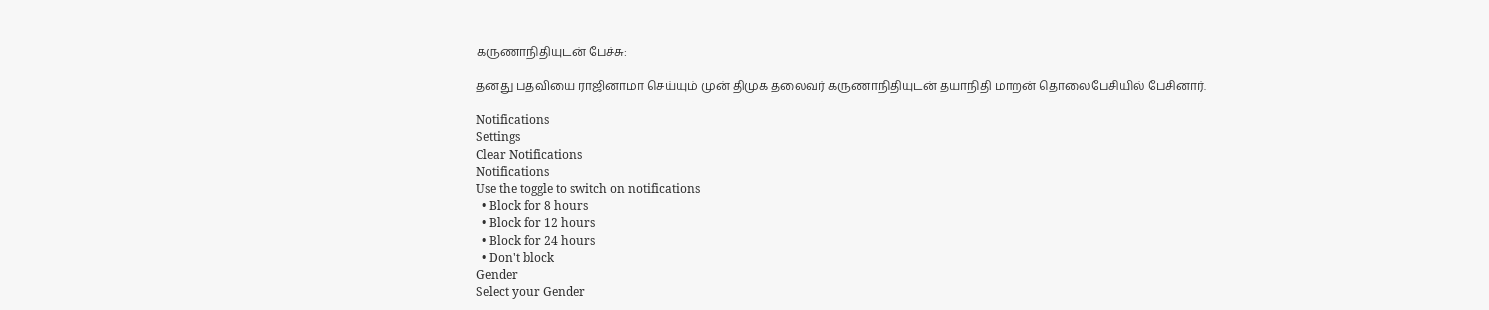கருணாநிதியுடன் பேச்சு:

தனது பதவியை ராஜினாமா செய்யும் முன் திமுக தலைவர் கருணாநிதியுடன் தயாநிதி மாறன் தொலைபேசியில் பேசினார்.

Notifications
Settings
Clear Notifications
Notifications
Use the toggle to switch on notifications
  • Block for 8 hours
  • Block for 12 hours
  • Block for 24 hours
  • Don't block
Gender
Select your Gender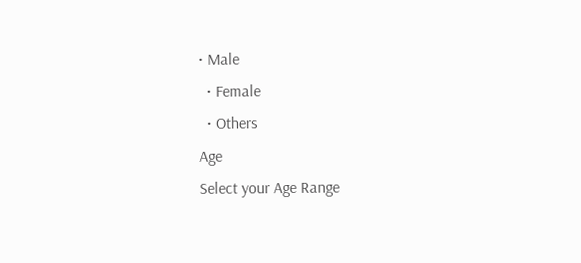• Male
  • Female
  • Others
Age
Select your Age Range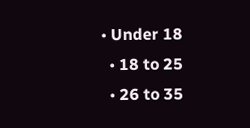• Under 18
  • 18 to 25
  • 26 to 35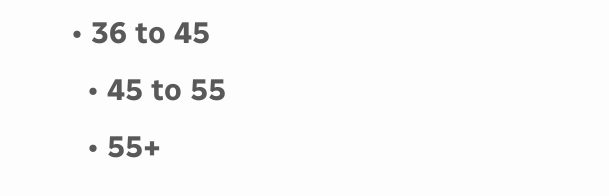• 36 to 45
  • 45 to 55
  • 55+